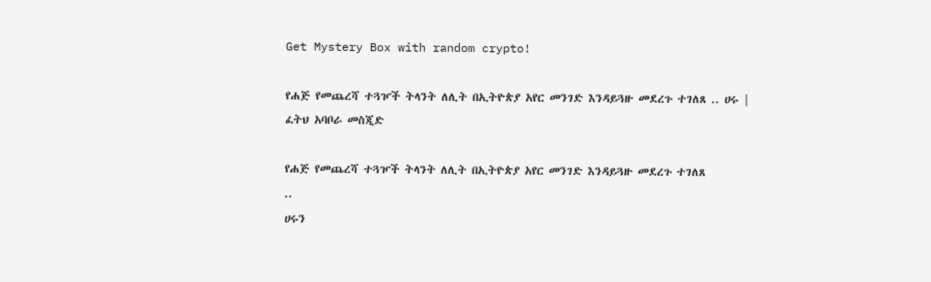Get Mystery Box with random crypto!

የሐጅ የመጨረሻ ተጓዦች ትላንት ለሊት በኢትዮጵያ አየር መንገድ እንዳይጓዙ መደረጉ ተገለጸ .. ሀሩ | ፈትህ አባቦራ መስጂድ

የሐጅ የመጨረሻ ተጓዦች ትላንት ለሊት በኢትዮጵያ አየር መንገድ እንዳይጓዙ መደረጉ ተገለጸ
..
ሀሩን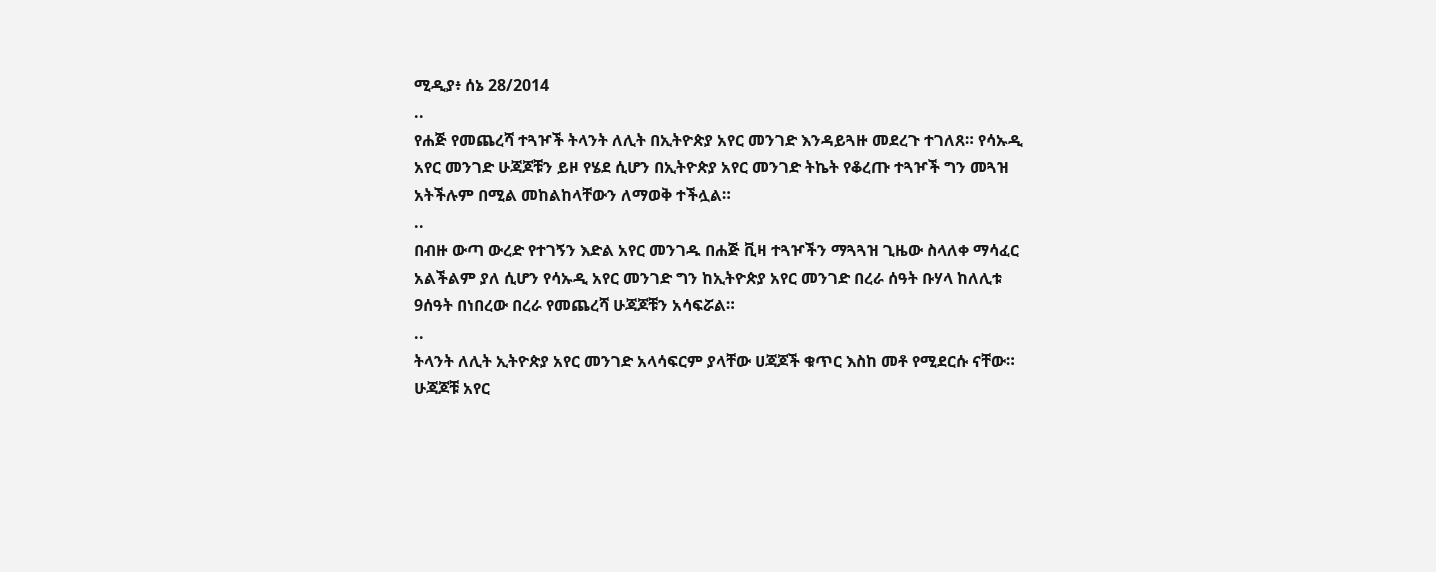ሚዲያ፥ ሰኔ 28/2014
..
የሐጅ የመጨረሻ ተጓዦች ትላንት ለሊት በኢትዮጵያ አየር መንገድ እንዳይጓዙ መደረጉ ተገለጸ። የሳኡዲ አየር መንገድ ሁጃጆቹን ይዞ የሄደ ሲሆን በኢትዮጵያ አየር መንገድ ትኬት የቆረጡ ተጓዦች ግን መጓዝ አትችሉም በሚል መከልከላቸውን ለማወቅ ተችሏል።
..
በብዙ ውጣ ውረድ የተገኝን እድል አየር መንገዱ በሐጅ ቪዛ ተጓዦችን ማጓጓዝ ጊዜው ስላለቀ ማሳፈር አልችልም ያለ ሲሆን የሳኡዲ አየር መንገድ ግን ከኢትዮጵያ አየር መንገድ በረራ ሰዓት ቡሃላ ከለሊቱ 9ሰዓት በነበረው በረራ የመጨረሻ ሁጃጆቹን አሳፍሯል።
..
ትላንት ለሊት ኢትዮጵያ አየር መንገድ አላሳፍርም ያላቸው ሀጃጆች ቁጥር እስከ መቶ የሚደርሱ ናቸው። ሁጃጆቹ አየር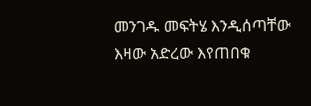መንገዱ መፍትሄ እንዲሰጣቸው እዛው አድረው እየጠበቁ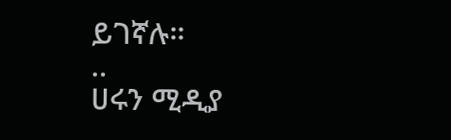ይገኛሉ።
..
ሀሩን ሚዲያ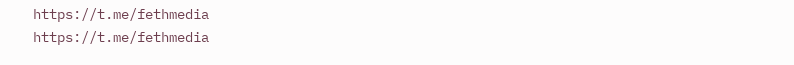https://t.me/fethmedia
https://t.me/fethmedia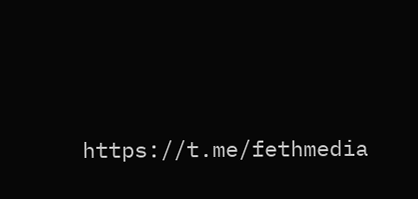https://t.me/fethmedia